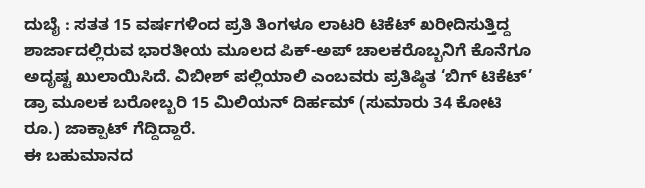ದುಬೈ : ಸತತ 15 ವರ್ಷಗಳಿಂದ ಪ್ರತಿ ತಿಂಗಳೂ ಲಾಟರಿ ಟಿಕೆಟ್ ಖರೀದಿಸುತ್ತಿದ್ದ ಶಾರ್ಜಾದಲ್ಲಿರುವ ಭಾರತೀಯ ಮೂಲದ ಪಿಕ್-ಅಪ್ ಚಾಲಕರೊಬ್ಬನಿಗೆ ಕೊನೆಗೂ ಅದೃಷ್ಟ ಖುಲಾಯಿಸಿದೆ. ವಿಬೀಶ್ ಪಲ್ಲಿಯಾಲಿ ಎಂಬವರು ಪ್ರತಿಷ್ಠಿತ ‘ಬಿಗ್ ಟಿಕೆಟ್’ ಡ್ರಾ ಮೂಲಕ ಬರೋಬ್ಬರಿ 15 ಮಿಲಿಯನ್ ದಿರ್ಹಮ್ (ಸುಮಾರು 34 ಕೋಟಿ ರೂ.) ಜಾಕ್ಪಾಟ್ ಗೆದ್ದಿದ್ದಾರೆ.
ಈ ಬಹುಮಾನದ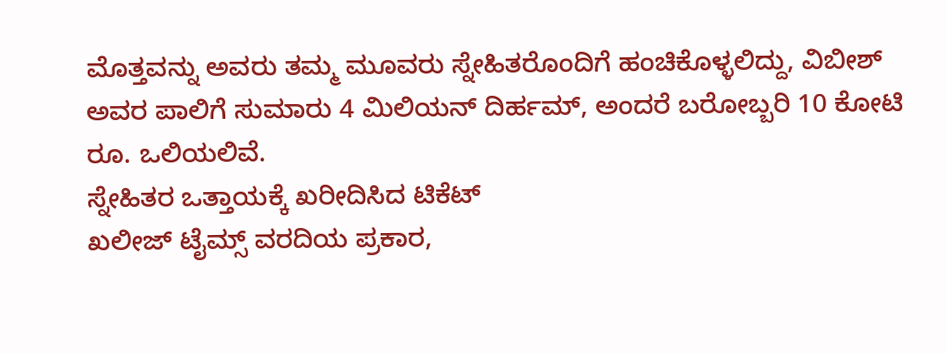ಮೊತ್ತವನ್ನು ಅವರು ತಮ್ಮ ಮೂವರು ಸ್ನೇಹಿತರೊಂದಿಗೆ ಹಂಚಿಕೊಳ್ಳಲಿದ್ದು, ವಿಬೀಶ್ ಅವರ ಪಾಲಿಗೆ ಸುಮಾರು 4 ಮಿಲಿಯನ್ ದಿರ್ಹಮ್, ಅಂದರೆ ಬರೋಬ್ಬರಿ 10 ಕೋಟಿ ರೂ. ಒಲಿಯಲಿವೆ.
ಸ್ನೇಹಿತರ ಒತ್ತಾಯಕ್ಕೆ ಖರೀದಿಸಿದ ಟಿಕೆಟ್
ಖಲೀಜ್ ಟೈಮ್ಸ್ ವರದಿಯ ಪ್ರಕಾರ,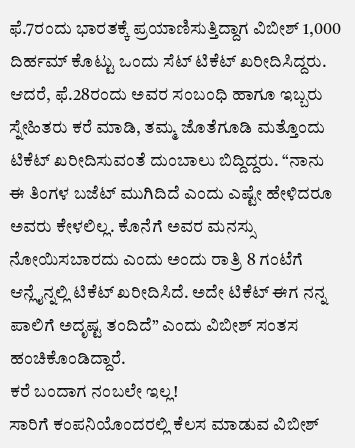ಫೆ.7ರಂದು ಭಾರತಕ್ಕೆ ಪ್ರಯಾಣಿಸುತ್ತಿದ್ದಾಗ ವಿಬೀಶ್ 1,000 ದಿರ್ಹಮ್ ಕೊಟ್ಟು ಒಂದು ಸೆಟ್ ಟಿಕೆಟ್ ಖರೀದಿಸಿದ್ದರು. ಆದರೆ, ಫೆ.28ರಂದು ಅವರ ಸಂಬಂಧಿ ಹಾಗೂ ಇಬ್ಬರು ಸ್ನೇಹಿತರು ಕರೆ ಮಾಡಿ, ತಮ್ಮ ಜೊತೆಗೂಡಿ ಮತ್ತೊಂದು ಟಿಕೆಟ್ ಖರೀದಿಸುವಂತೆ ದುಂಬಾಲು ಬಿದ್ದಿದ್ದರು. “ನಾನು ಈ ತಿಂಗಳ ಬಜೆಟ್ ಮುಗಿದಿದೆ ಎಂದು ಎಷ್ಟೇ ಹೇಳಿದರೂ ಅವರು ಕೇಳಲಿಲ್ಲ. ಕೊನೆಗೆ ಅವರ ಮನಸ್ಸು ನೋಯಿಸಬಾರದು ಎಂದು ಅಂದು ರಾತ್ರಿ 8 ಗಂಟೆಗೆ ಆನ್ಲೈನ್ನಲ್ಲಿ ಟಿಕೆಟ್ ಖರೀದಿಸಿದೆ. ಅದೇ ಟಿಕೆಟ್ ಈಗ ನನ್ನ ಪಾಲಿಗೆ ಅದೃಷ್ಟ ತಂದಿದೆ” ಎಂದು ವಿಬೀಶ್ ಸಂತಸ ಹಂಚಿಕೊಂಡಿದ್ದಾರೆ.
ಕರೆ ಬಂದಾಗ ನಂಬಲೇ ಇಲ್ಲ!
ಸಾರಿಗೆ ಕಂಪನಿಯೊಂದರಲ್ಲಿ ಕೆಲಸ ಮಾಡುವ ವಿಬೀಶ್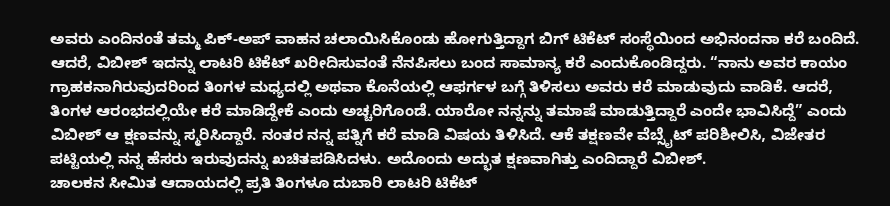ಅವರು ಎಂದಿನಂತೆ ತಮ್ಮ ಪಿಕ್-ಅಪ್ ವಾಹನ ಚಲಾಯಿಸಿಕೊಂಡು ಹೋಗುತ್ತಿದ್ದಾಗ ಬಿಗ್ ಟಿಕೆಟ್ ಸಂಸ್ಥೆಯಿಂದ ಅಭಿನಂದನಾ ಕರೆ ಬಂದಿದೆ. ಆದರೆ, ವಿಬೀಶ್ ಇದನ್ನು ಲಾಟರಿ ಟಿಕೆಟ್ ಖರೀದಿಸುವಂತೆ ನೆನಪಿಸಲು ಬಂದ ಸಾಮಾನ್ಯ ಕರೆ ಎಂದುಕೊಂಡಿದ್ದರು. “ನಾನು ಅವರ ಕಾಯಂ ಗ್ರಾಹಕನಾಗಿರುವುದರಿಂದ ತಿಂಗಳ ಮಧ್ಯದಲ್ಲಿ ಅಥವಾ ಕೊನೆಯಲ್ಲಿ ಆಫರ್ಗಳ ಬಗ್ಗೆ ತಿಳಿಸಲು ಅವರು ಕರೆ ಮಾಡುವುದು ವಾಡಿಕೆ. ಆದರೆ, ತಿಂಗಳ ಆರಂಭದಲ್ಲಿಯೇ ಕರೆ ಮಾಡಿದ್ದೇಕೆ ಎಂದು ಅಚ್ಚರಿಗೊಂಡೆ. ಯಾರೋ ನನ್ನನ್ನು ತಮಾಷೆ ಮಾಡುತ್ತಿದ್ದಾರೆ ಎಂದೇ ಭಾವಿಸಿದ್ದೆ” ಎಂದು ವಿಬೀಶ್ ಆ ಕ್ಷಣವನ್ನು ಸ್ಮರಿಸಿದ್ದಾರೆ. ನಂತರ ನನ್ನ ಪತ್ನಿಗೆ ಕರೆ ಮಾಡಿ ವಿಷಯ ತಿಳಿಸಿದೆ. ಆಕೆ ತಕ್ಷಣವೇ ವೆಬ್ಸೈಟ್ ಪರಿಶೀಲಿಸಿ, ವಿಜೇತರ ಪಟ್ಟಿಯಲ್ಲಿ ನನ್ನ ಹೆಸರು ಇರುವುದನ್ನು ಖಚಿತಪಡಿಸಿದಳು. ಅದೊಂದು ಅದ್ಭುತ ಕ್ಷಣವಾಗಿತ್ತು ಎಂದಿದ್ದಾರೆ ವಿಬೀಶ್.
ಚಾಲಕನ ಸೀಮಿತ ಆದಾಯದಲ್ಲಿ ಪ್ರತಿ ತಿಂಗಳೂ ದುಬಾರಿ ಲಾಟರಿ ಟಿಕೆಟ್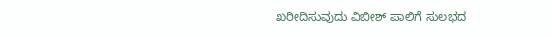ಖರೀದಿಸುವುದು ವಿಬೀಶ್ ಪಾಲಿಗೆ ಸುಲಭದ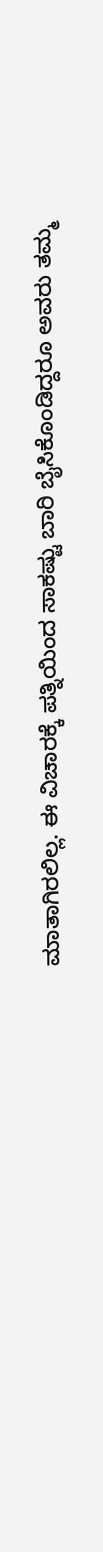ಮಾತಾಗಿರಲಿಲ್ಲ. ಈ ವಿಚಾರಕ್ಕೆ ಪತ್ನಿಯಿಂದ ಸಾಕಷ್ಟು ಬಾರಿ ಬೈಸಿಕೊಂಡಿದ್ದರೂ ಅವರು ತಮ್ಮ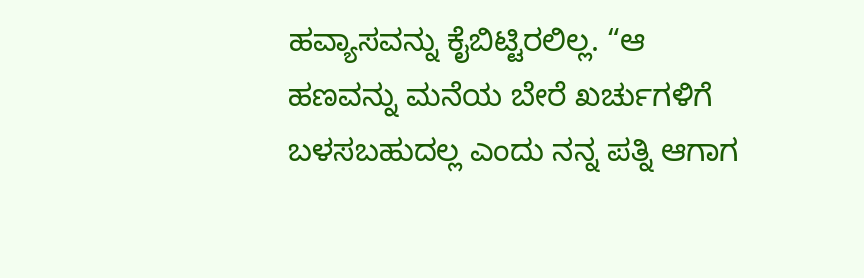ಹವ್ಯಾಸವನ್ನು ಕೈಬಿಟ್ಟಿರಲಿಲ್ಲ. “ಆ ಹಣವನ್ನು ಮನೆಯ ಬೇರೆ ಖರ್ಚುಗಳಿಗೆ ಬಳಸಬಹುದಲ್ಲ ಎಂದು ನನ್ನ ಪತ್ನಿ ಆಗಾಗ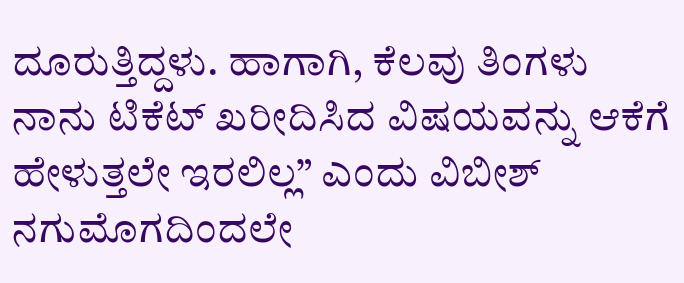ದೂರುತ್ತಿದ್ದಳು. ಹಾಗಾಗಿ, ಕೆಲವು ತಿಂಗಳು ನಾನು ಟಿಕೆಟ್ ಖರೀದಿಸಿದ ವಿಷಯವನ್ನು ಆಕೆಗೆ ಹೇಳುತ್ತಲೇ ಇರಲಿಲ್ಲ” ಎಂದು ವಿಬೀಶ್ ನಗುಮೊಗದಿಂದಲೇ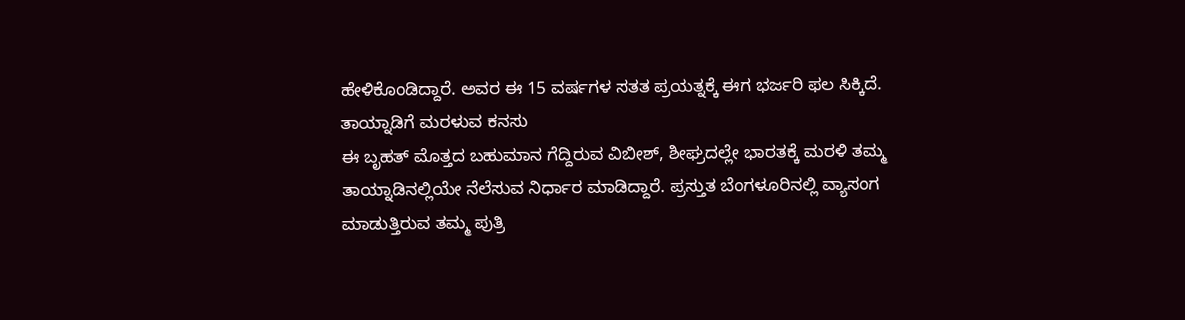ಹೇಳಿಕೊಂಡಿದ್ದಾರೆ. ಅವರ ಈ 15 ವರ್ಷಗಳ ಸತತ ಪ್ರಯತ್ನಕ್ಕೆ ಈಗ ಭರ್ಜರಿ ಫಲ ಸಿಕ್ಕಿದೆ.
ತಾಯ್ನಾಡಿಗೆ ಮರಳುವ ಕನಸು
ಈ ಬೃಹತ್ ಮೊತ್ತದ ಬಹುಮಾನ ಗೆದ್ದಿರುವ ವಿಬೀಶ್, ಶೀಘ್ರದಲ್ಲೇ ಭಾರತಕ್ಕೆ ಮರಳಿ ತಮ್ಮ ತಾಯ್ನಾಡಿನಲ್ಲಿಯೇ ನೆಲೆಸುವ ನಿರ್ಧಾರ ಮಾಡಿದ್ದಾರೆ. ಪ್ರಸ್ತುತ ಬೆಂಗಳೂರಿನಲ್ಲಿ ವ್ಯಾಸಂಗ ಮಾಡುತ್ತಿರುವ ತಮ್ಮ ಪುತ್ರಿ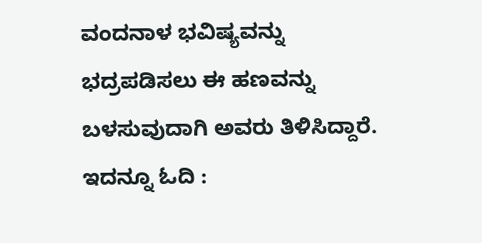ವಂದನಾಳ ಭವಿಷ್ಯವನ್ನು ಭದ್ರಪಡಿಸಲು ಈ ಹಣವನ್ನು ಬಳಸುವುದಾಗಿ ಅವರು ತಿಳಿಸಿದ್ದಾರೆ.
ಇದನ್ನೂ ಓದಿ :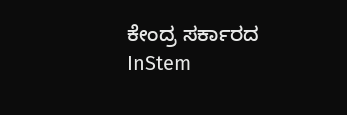ಕೇಂದ್ರ ಸರ್ಕಾರದ InStem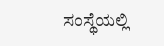ಸಂಸ್ಥೆಯಲ್ಲಿ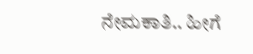ನೇಮಕಾತಿ.. ಹೀಗೆ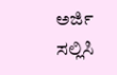ಅರ್ಜಿ ಸಲ್ಲಿಸಿ